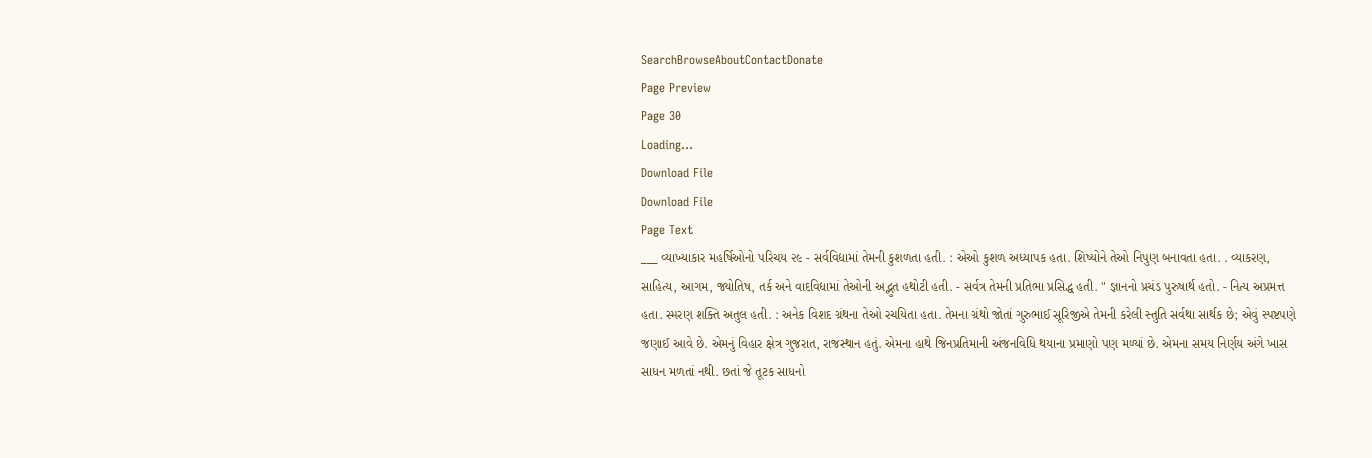SearchBrowseAboutContactDonate
Page Preview
Page 30
Loading...
Download File
Download File
Page Text
___ વ્યાખ્યાકાર મહર્ષિઓનો પરિચય ૨૯ - સર્વવિદ્યામાં તેમની કુશળતા હતી. : એઓ કુશળ અધ્યાપક હતા. શિષ્યોને તેઓ નિપુણ બનાવતા હતા. . વ્યાકરણ, સાહિત્ય, આગમ, જ્યોતિષ, તર્ક અને વાદવિદ્યામાં તેઓની અદ્ભુત હથોટી હતી. - સર્વત્ર તેમની પ્રતિભા પ્રસિદ્ધ હતી. " જ્ઞાનનો પ્રચંડ પુરુષાર્થ હતો. - નિત્ય અપ્રમત્ત હતા. સ્મરણ શક્તિ અતુલ હતી. : અનેક વિશદ ગ્રંથના તેઓ રચયિતા હતા. તેમના ગ્રંથો જોતાં ગુરુભાઈ સૂરિજીએ તેમની કરેલી સ્તુતિ સર્વથા સાર્થક છે; એવું સ્પષ્ટપણે જણાઈ આવે છે. એમનું વિહાર ક્ષેત્ર ગુજરાત, રાજસ્થાન હતું. એમના હાથે જિનપ્રતિમાની અંજનવિધિ થયાના પ્રમાણો પણ મળ્યાં છે. એમના સમય નિર્ણય અંગે ખાસ સાધન મળતાં નથી. છતાં જે તૂટક સાધનો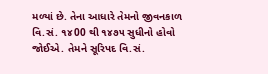મળ્યાં છે. તેના આધારે તેમનો જીવનકાળ વિ.સં. ૧૪00 થી ૧૪૭૫ સુધીનો હોવો જોઈએ. તેમને સૂરિપદ વિ.સં.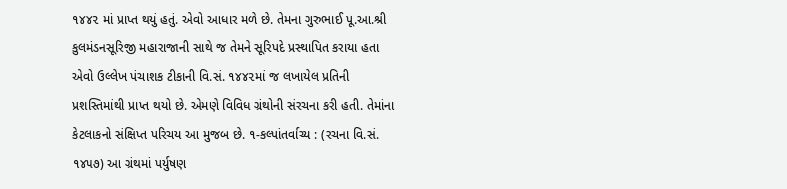૧૪૪૨ માં પ્રાપ્ત થયું હતું. એવો આધાર મળે છે. તેમના ગુરુભાઈ પૂ.આ.શ્રી કુલમંડનસૂરિજી મહારાજાની સાથે જ તેમને સૂરિપદે પ્રસ્થાપિત કરાયા હતા એવો ઉલ્લેખ પંચાશક ટીકાની વિ.સં. ૧૪૪૨માં જ લખાયેલ પ્રતિની પ્રશસ્તિમાંથી પ્રાપ્ત થયો છે. એમણે વિવિધ ગ્રંથોની સંરચના કરી હતી. તેમાંના કેટલાકનો સંક્ષિપ્ત પરિચય આ મુજબ છે. ૧-કલ્પાંતર્વાચ્ય : (રચના વિ.સં. ૧૪૫૭) આ ગ્રંથમાં પર્યુષણ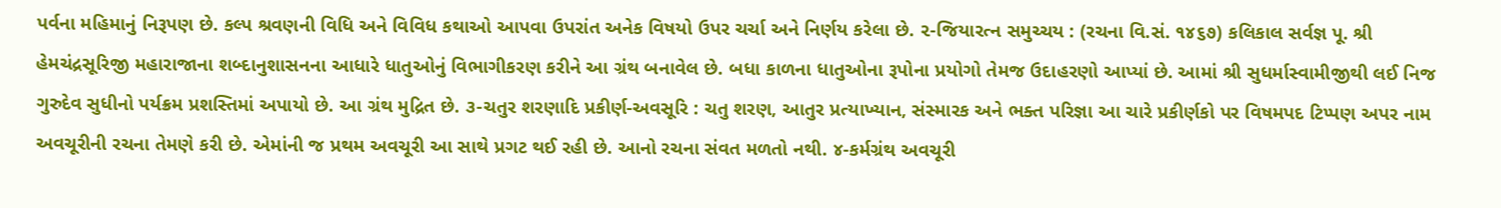પર્વના મહિમાનું નિરૂપણ છે. કલ્પ શ્રવણની વિધિ અને વિવિધ કથાઓ આપવા ઉપરાંત અનેક વિષયો ઉપર ચર્ચા અને નિર્ણય કરેલા છે. ૨-જિયારત્ન સમુચ્ચય : (રચના વિ.સં. ૧૪૬૭) કલિકાલ સર્વજ્ઞ પૂ. શ્રી હેમચંદ્રસૂરિજી મહારાજાના શબ્દાનુશાસનના આધારે ધાતુઓનું વિભાગીકરણ કરીને આ ગ્રંથ બનાવેલ છે. બધા કાળના ધાતુઓના રૂપોના પ્રયોગો તેમજ ઉદાહરણો આપ્યાં છે. આમાં શ્રી સુધર્માસ્વામીજીથી લઈ નિજ ગુરુદેવ સુધીનો પર્યક્રમ પ્રશસ્તિમાં અપાયો છે. આ ગ્રંથ મુદ્રિત છે. ૩-ચતુર શરણાદિ પ્રકીર્ણ-અવસૂરિ : ચતુ શરણ, આતુર પ્રત્યાખ્યાન, સંસ્મારક અને ભક્ત પરિજ્ઞા આ ચારે પ્રકીર્ણકો પર વિષમપદ ટિપ્પણ અપર નામ અવચૂરીની રચના તેમણે કરી છે. એમાંની જ પ્રથમ અવચૂરી આ સાથે પ્રગટ થઈ રહી છે. આનો રચના સંવત મળતો નથી. ૪-કર્મગ્રંથ અવચૂરી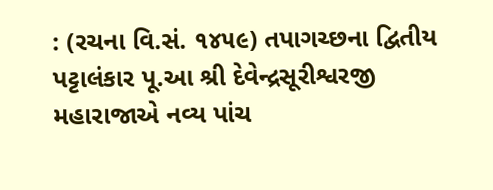: (રચના વિ.સં. ૧૪૫૯) તપાગચ્છના દ્વિતીય પટ્ટાલંકાર પૂ.આ શ્રી દેવેન્દ્રસૂરીશ્વરજી મહારાજાએ નવ્ય પાંચ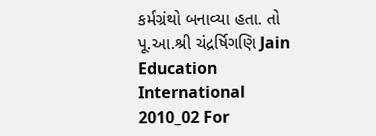કર્મગ્રંથો બનાવ્યા હતા. તો પૂ.આ.શ્રી ચંદ્રર્ષિગણિ Jain Education International 2010_02 For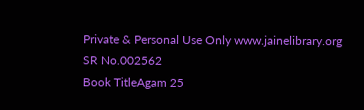Private & Personal Use Only www.jainelibrary.org
SR No.002562
Book TitleAgam 25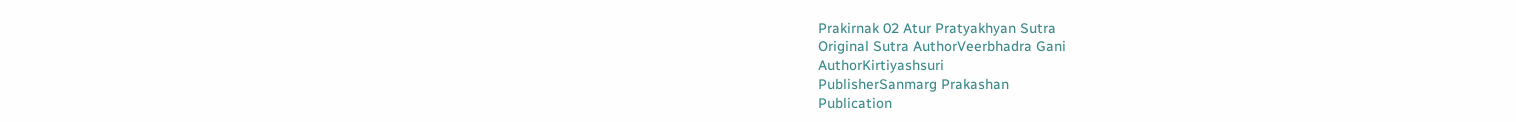Prakirnak 02 Atur Pratyakhyan Sutra
Original Sutra AuthorVeerbhadra Gani
AuthorKirtiyashsuri
PublisherSanmarg Prakashan
Publication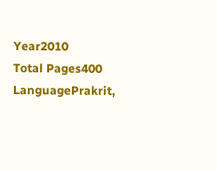Year2010
Total Pages400
LanguagePrakrit,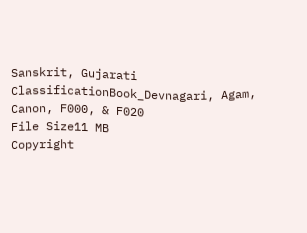Sanskrit, Gujarati
ClassificationBook_Devnagari, Agam, Canon, F000, & F020
File Size11 MB
Copyright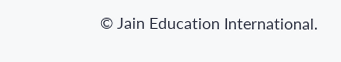© Jain Education International.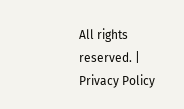All rights reserved. | Privacy Policy